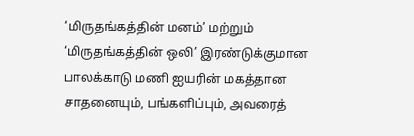‘மிருதங்கத்தின் மனம்’ மற்றும் ‘மிருதங்கத்தின் ஒலி’ இரண்டுக்குமான பாலக்காடு மணி ஐயரின் மகத்தான சாதனையும், பங்களிப்பும், அவரைத்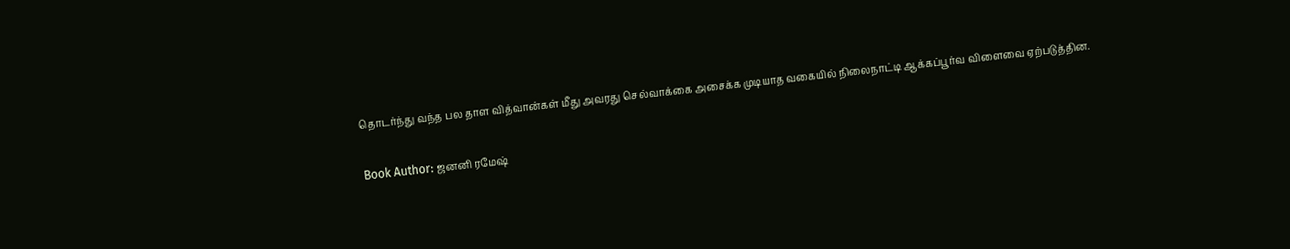தொடர்ந்து வந்த பல தாள வித்வான்கள் மீது அவரது செல்வாக்கை அசைக்க முடியாத வகையில் நிலைநாட்டி ஆக்கப்பூர்வ விளைவை ஏற்படுத்தின.

Book Author: ஜனனி ரமேஷ்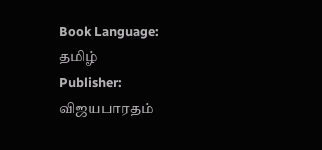Book Language: தமிழ்
Publisher: விஜயபாரதம்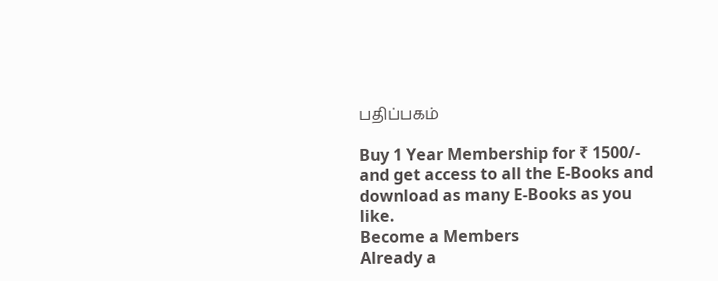பதிப்பகம்

Buy 1 Year Membership for ₹ 1500/- and get access to all the E-Books and download as many E-Books as you like.
Become a Members
Already a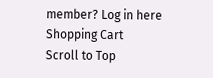member? Log in here
Shopping Cart
Scroll to Top